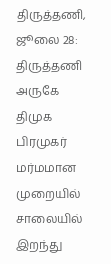திருத்தணி, ஜூலை 28: திருத்தணி அருகே திமுக பிரமுகர் மர்மமான முறையில் சாலையில் இறந்து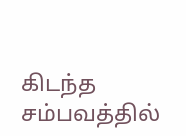கிடந்த சம்பவத்தில்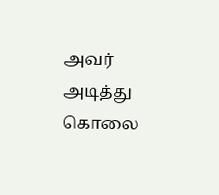அவர் அடித்து கொலை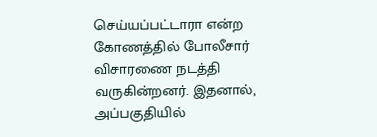செய்யப்பட்டாரா என்ற கோணத்தில் போலீசார் விசாரணை நடத்தி வருகின்றனர். இதனால், அப்பகுதியில்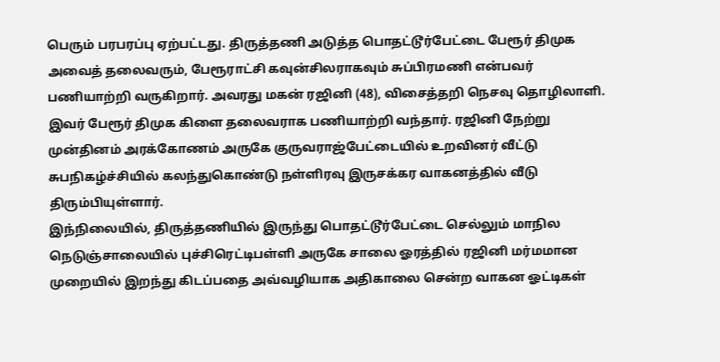பெரும் பரபரப்பு ஏற்பட்டது. திருத்தணி அடுத்த பொதட்டூர்பேட்டை பேரூர் திமுக அவைத் தலைவரும், பேரூராட்சி கவுன்சிலராகவும் சுப்பிரமணி என்பவர் பணியாற்றி வருகிறார். அவரது மகன் ரஜினி (48), விசைத்தறி நெசவு தொழிலாளி. இவர் பேரூர் திமுக கிளை தலைவராக பணியாற்றி வந்தார். ரஜினி நேற்று முன்தினம் அரக்கோணம் அருகே குருவராஜ்பேட்டையில் உறவினர் வீட்டு சுபநிகழ்ச்சியில் கலந்துகொண்டு நள்ளிரவு இருசக்கர வாகனத்தில் வீடு திரும்பியுள்ளார்.
இந்நிலையில், திருத்தணியில் இருந்து பொதட்டூர்பேட்டை செல்லும் மாநில நெடுஞ்சாலையில் புச்சிரெட்டிபள்ளி அருகே சாலை ஓரத்தில் ரஜினி மர்மமான முறையில் இறந்து கிடப்பதை அவ்வழியாக அதிகாலை சென்ற வாகன ஓட்டிகள்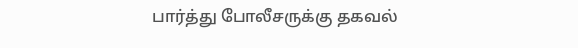பார்த்து போலீசருக்கு தகவல்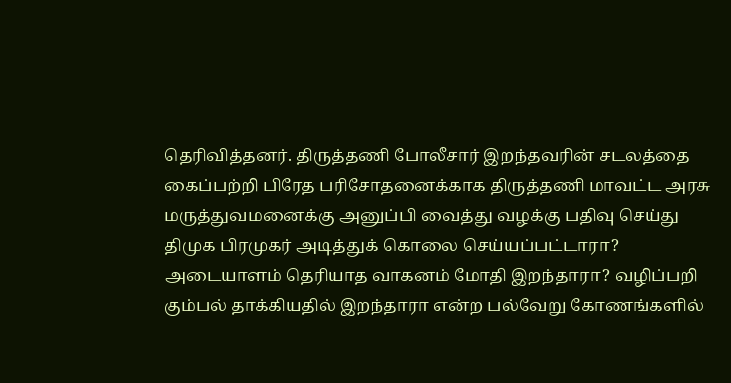தெரிவித்தனர். திருத்தணி போலீசார் இறந்தவரின் சடலத்தை கைப்பற்றி பிரேத பரிசோதனைக்காக திருத்தணி மாவட்ட அரசு மருத்துவமனைக்கு அனுப்பி வைத்து வழக்கு பதிவு செய்து திமுக பிரமுகர் அடித்துக் கொலை செய்யப்பட்டாரா? அடையாளம் தெரியாத வாகனம் மோதி இறந்தாரா? வழிப்பறி கும்பல் தாக்கியதில் இறந்தாரா என்ற பல்வேறு கோணங்களில்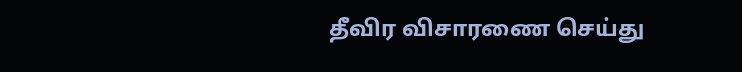தீவிர விசாரணை செய்து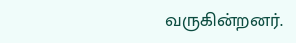வருகின்றனர்.